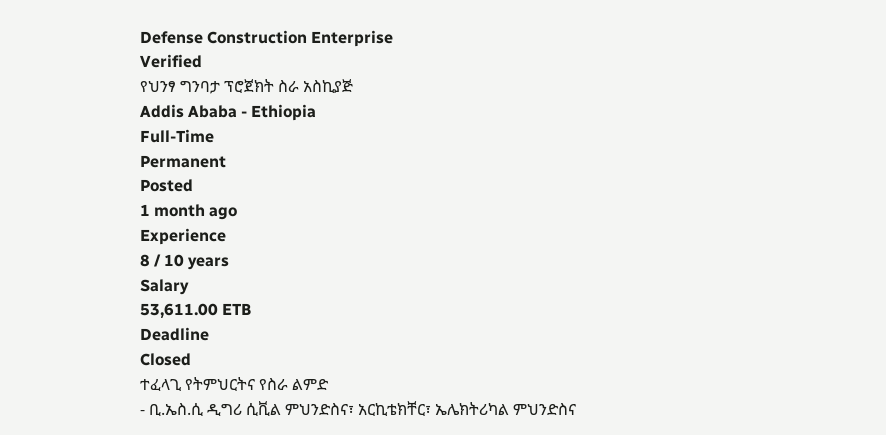Defense Construction Enterprise
Verified
የህንፃ ግንባታ ፕሮጀክት ስራ አስኪያጅ
Addis Ababa - Ethiopia
Full-Time
Permanent
Posted
1 month ago
Experience
8 / 10 years
Salary
53,611.00 ETB
Deadline
Closed
ተፈላጊ የትምህርትና የስራ ልምድ
- ቢ.ኤስ.ሲ ዲግሪ ሲቪል ምህንድስና፣ አርኪቴክቸር፣ ኤሌክትሪካል ምህንድስና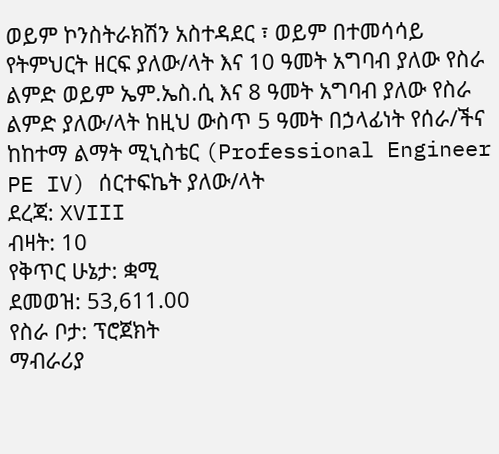ወይም ኮንስትራክሽን አስተዳደር ፣ ወይም በተመሳሳይ የትምህርት ዘርፍ ያለው/ላት እና 10 ዓመት አግባብ ያለው የስራ ልምድ ወይም ኤም.ኤስ.ሲ እና 8 ዓመት አግባብ ያለው የስራ ልምድ ያለው/ላት ከዚህ ውስጥ 5 ዓመት በኃላፊነት የሰራ/ችና ከከተማ ልማት ሚኒስቴር (Professional Engineer PE IV) ሰርተፍኬት ያለው/ላት
ደረጃ: XVIII
ብዛት: 10
የቅጥር ሁኔታ: ቋሚ
ደመወዝ: 53,611.00
የስራ ቦታ: ፕሮጀክት
ማብራሪያ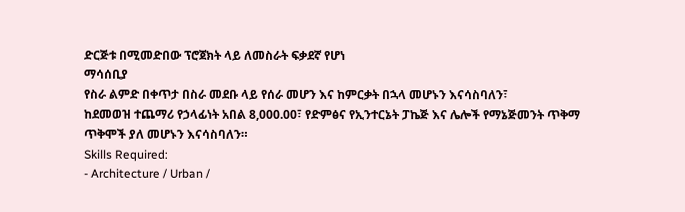ድርጅቱ በሚመድበው ፕሮጀክት ላይ ለመስራት ፍቃደኛ የሆነ
ማሳሰቢያ
የስራ ልምድ በቀጥታ በስራ መደቡ ላይ የሰራ መሆን እና ከምርቃት በኋላ መሆኑን እናሳስባለን፣
ከደመወዝ ተጨማሪ የኃላፊነት አበል 8,000.00፣ የድምፅና የኢንተርኔት ፓኬጅ እና ሌሎች የማኔጅመንት ጥቅማ ጥቅሞች ያለ መሆኑን እናሳስባለን።
Skills Required:
- Architecture / Urban /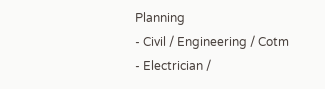Planning
- Civil / Engineering / Cotm
- Electrician /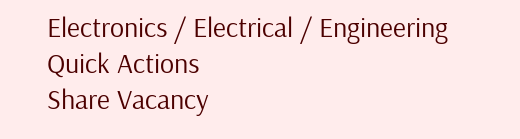Electronics / Electrical / Engineering
Quick Actions
Share Vacancy